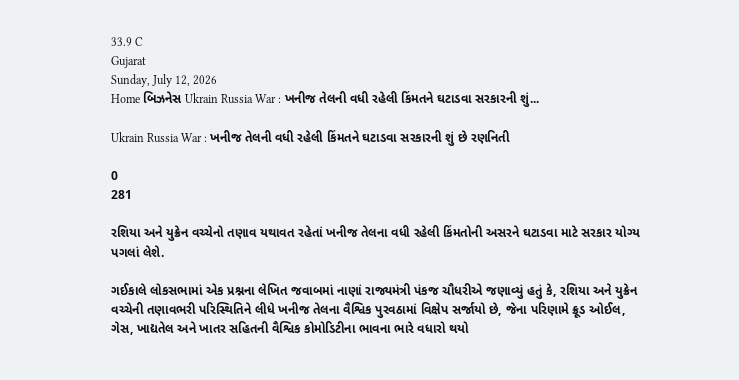33.9 C
Gujarat
Sunday, July 12, 2026
Home બિઝનેસ Ukrain Russia War : ખનીજ તેલની વધી રહેલી કિંમતને ઘટાડવા સરકારની શું...

Ukrain Russia War : ખનીજ તેલની વધી રહેલી કિંમતને ઘટાડવા સરકારની શું છે રણનિતી

0
281

રશિયા અને યુક્રેન વચ્ચેનો તણાવ યથાવત રહેતાં ખનીજ તેલના વધી રહેલી કિંમતોની અસરને ઘટાડવા માટે સરકાર યોગ્ય પગલાં લેશે.

ગઈકાલે લોકસભામાં એક પ્રશ્નના લેખિત જવાબમાં નાણાં રાજ્યમંત્રી પંકજ ચૌધરીએ જણાવ્યું હતું કે, રશિયા અને યુક્રેન વચ્ચેની તણાવભરી પરિસ્થિતિને લીધે ખનીજ તેલના વૈશ્વિક પુરવઠામાં વિક્ષેપ સર્જાયો છે, જેના પરિણામે ક્રૂડ ઓઈલ, ગેસ, ખાદ્યતેલ અને ખાતર સહિતની વૈશ્વિક કોમોડિટીના ભાવના ભારે વધારો થયો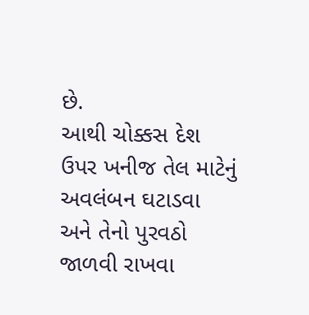છે.
આથી ચોક્કસ દેશ ઉપર ખનીજ તેલ માટેનું અવલંબન ઘટાડવા અને તેનો પુરવઠો જાળવી રાખવા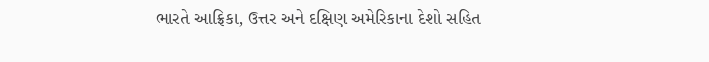ભારતે આફ્રિકા, ઉત્તર અને દક્ષિણ અમેરિકાના દેશો સહિત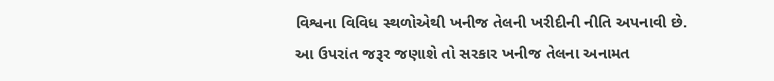વિશ્વના વિવિધ સ્થળોએથી ખનીજ તેલની ખરીદીની નીતિ અપનાવી છે.
આ ઉપરાંત જરૂર જણાશે તો સરકાર ખનીજ તેલના અનામત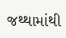જથ્થામાંથી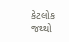કેટલોક જથ્થો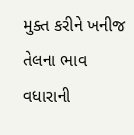મુક્ત કરીને ખનીજ તેલના ભાવ વધારાની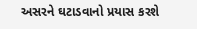અસરને ઘટાડવાનો પ્રયાસ કરશે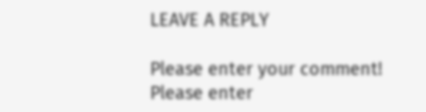LEAVE A REPLY

Please enter your comment!
Please enter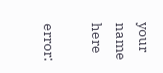your name here

error: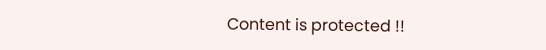Content is protected !!